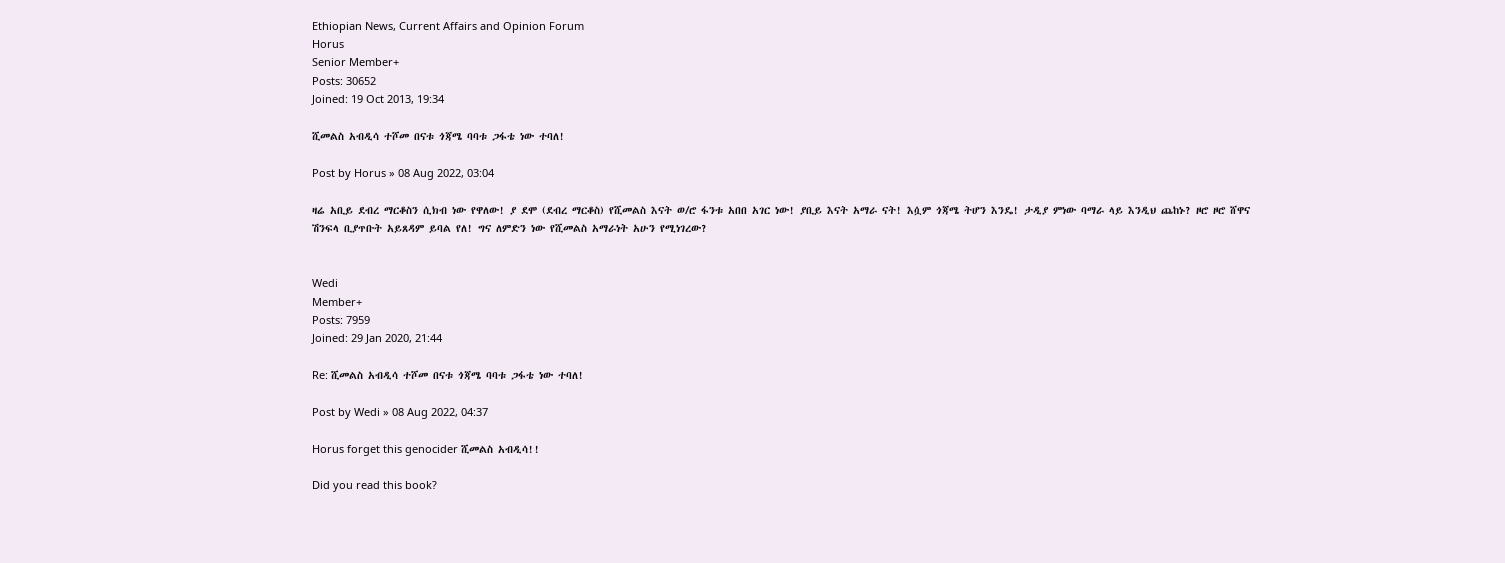Ethiopian News, Current Affairs and Opinion Forum
Horus
Senior Member+
Posts: 30652
Joined: 19 Oct 2013, 19:34

ሺመልስ አብዲሳ ተሾመ በናቱ ጎጃሜ ባባቱ ጋፋቴ ነው ተባለ!

Post by Horus » 08 Aug 2022, 03:04

ዛሬ አቢይ ደብረ ማርቆስን ሲክብ ነው የዋለው! ያ ደሞ (ደብረ ማርቆስ) የሺመልስ እናት ወ/ሮ ፋንቱ አበበ አገር ነው! ያቢይ እናት አማራ ናት! እሷም ጎጃሜ ትሆን እንዴ! ታዲያ ምነው ባማራ ላይ እንዲህ ጨከኑ? ዞሮ ዞሮ ሸዋና ሽንፍላ ቢያጥቡት አይጸዳም ይባል የለ! ግና ለምድን ነው የሺመልስ አማራነት አሁን የሚነገረው?


Wedi
Member+
Posts: 7959
Joined: 29 Jan 2020, 21:44

Re: ሺመልስ አብዲሳ ተሾመ በናቱ ጎጃሜ ባባቱ ጋፋቴ ነው ተባለ!

Post by Wedi » 08 Aug 2022, 04:37

Horus forget this genocider ሺመልስ አብዲሳ!!

Did you read this book?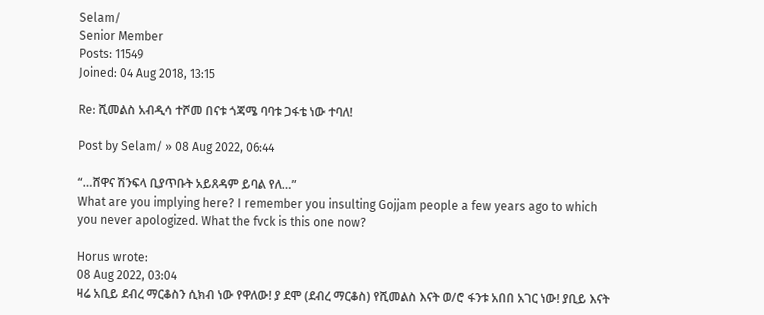Selam/
Senior Member
Posts: 11549
Joined: 04 Aug 2018, 13:15

Re: ሺመልስ አብዲሳ ተሾመ በናቱ ጎጃሜ ባባቱ ጋፋቴ ነው ተባለ!

Post by Selam/ » 08 Aug 2022, 06:44

“…ሸዋና ሽንፍላ ቢያጥቡት አይጸዳም ይባል የለ…”
What are you implying here? I remember you insulting Gojjam people a few years ago to which you never apologized. What the fvck is this one now?

Horus wrote:
08 Aug 2022, 03:04
ዛሬ አቢይ ደብረ ማርቆስን ሲክብ ነው የዋለው! ያ ደሞ (ደብረ ማርቆስ) የሺመልስ እናት ወ/ሮ ፋንቱ አበበ አገር ነው! ያቢይ እናት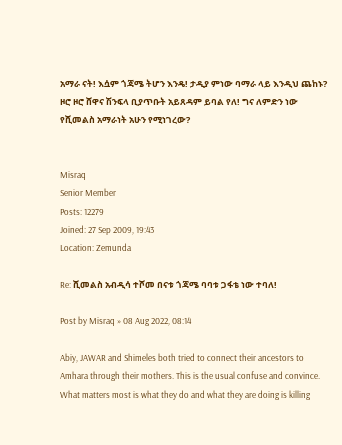አማራ ናት! እሷም ጎጃሜ ትሆን እንዴ! ታዲያ ምነው ባማራ ላይ እንዲህ ጨከኑ? ዞሮ ዞሮ ሸዋና ሽንፍላ ቢያጥቡት አይጸዳም ይባል የለ! ግና ለምድን ነው የሺመልስ አማራነት አሁን የሚነገረው?


Misraq
Senior Member
Posts: 12279
Joined: 27 Sep 2009, 19:43
Location: Zemunda

Re: ሺመልስ አብዲሳ ተሾመ በናቱ ጎጃሜ ባባቱ ጋፋቴ ነው ተባለ!

Post by Misraq » 08 Aug 2022, 08:14

Abiy, JAWAR and Shimeles both tried to connect their ancestors to Amhara through their mothers. This is the usual confuse and convince. What matters most is what they do and what they are doing is killing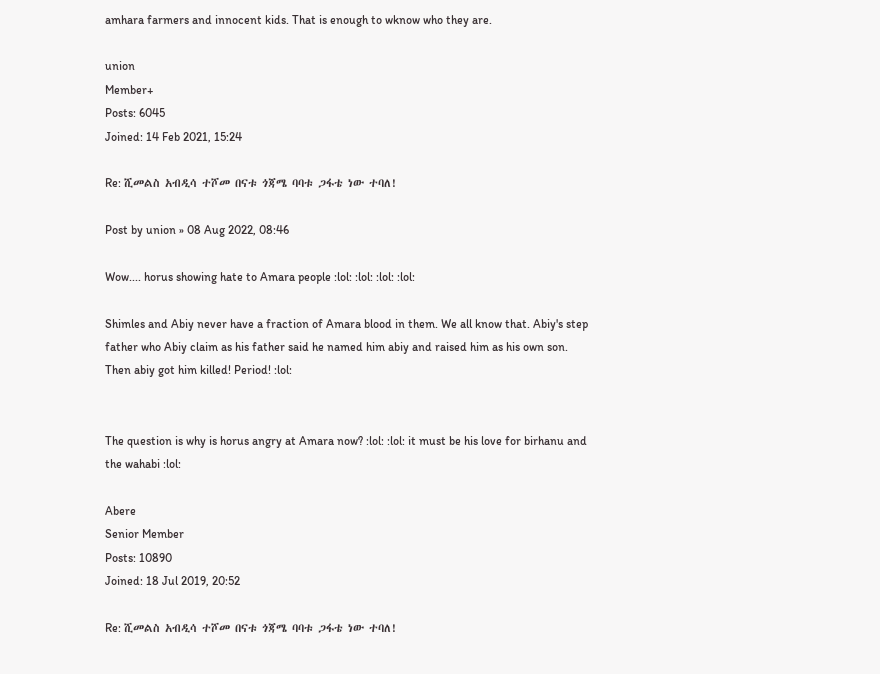amhara farmers and innocent kids. That is enough to wknow who they are.

union
Member+
Posts: 6045
Joined: 14 Feb 2021, 15:24

Re: ሺመልስ አብዲሳ ተሾመ በናቱ ጎጃሜ ባባቱ ጋፋቴ ነው ተባለ!

Post by union » 08 Aug 2022, 08:46

Wow.... horus showing hate to Amara people :lol: :lol: :lol: :lol:

Shimles and Abiy never have a fraction of Amara blood in them. We all know that. Abiy's step father who Abiy claim as his father said he named him abiy and raised him as his own son. Then abiy got him killed! Period! :lol:


The question is why is horus angry at Amara now? :lol: :lol: it must be his love for birhanu and the wahabi :lol:

Abere
Senior Member
Posts: 10890
Joined: 18 Jul 2019, 20:52

Re: ሺመልስ አብዲሳ ተሾመ በናቱ ጎጃሜ ባባቱ ጋፋቴ ነው ተባለ!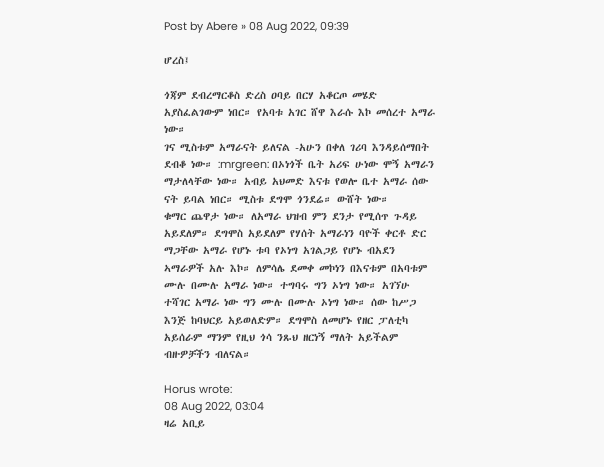Post by Abere » 08 Aug 2022, 09:39

ሆረስ፤

ጎጃም ደብረማርቆስ ድረስ ዐባይ በርሃ አቆርጦ መሄድ አያስፈልገውም ነበር። የአባቱ አገር ሸዋ እራሱ እኮ መሰረተ አማራ ነው።
ገና ሚስቱም አማራናት ይለናል -አሁን በቀለ ገሪባ እንዳይሰማበት ደብቆ ነው። :mrgreen: በኦነጎች ቤት አሪፍ ሁነው ሞኝ አማራን ማታለላቸው ነው። አብይ አህመድ እናቱ የወሎ ቤተ አማራ ሰው ናት ይባል ነበር። ሚስቱ ደግሞ ጎንደሬ። ውሸት ነው።
ቁማር ጨዋታ ነው። ለአማራ ህዝብ ምን ደንታ የሚሰጥ ጉዳይ አይደለም። ደግሞስ አይደለም የሃሰት አማራነን ባዮች ቀርቶ ድር ማጋቸው አማራ የሆኑ ቱባ የኦነግ አገልጋይ የሆኑ ብአደን ኣማራዎች አሉ እኮ። ለምሳሌ ደመቀ መኮነን በእናቱም በአባቱም ሙሉ በሙሉ አማራ ነው። ተግባሩ ግን ኦነግ ነው። አገኘሁ ተሻገር አማራ ነው ግን ሙሉ በሙሉ ኦነግ ነው። ሰው ከሥጋ እንጅ ከባህርይ አይወለድም። ደግሞስ ለመሆኑ የዘር ፓለቲካ አይሰራም ማንም የዚህ ጎሳ ንጹህ ዘርነኝ ማለት አይችልም ብዙዎቻችን ብለናል።

Horus wrote:
08 Aug 2022, 03:04
ዛሬ አቢይ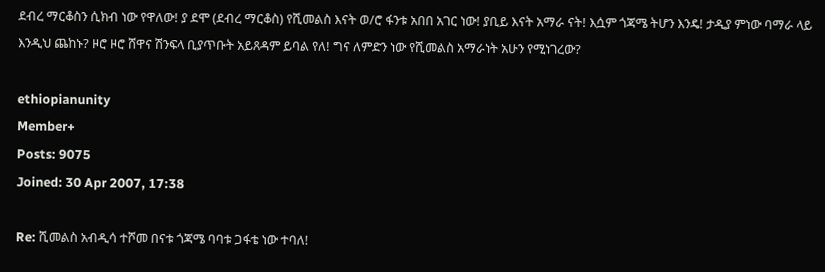ደብረ ማርቆስን ሲክብ ነው የዋለው! ያ ደሞ (ደብረ ማርቆስ) የሺመልስ እናት ወ/ሮ ፋንቱ አበበ አገር ነው! ያቢይ እናት አማራ ናት! እሷም ጎጃሜ ትሆን እንዴ! ታዲያ ምነው ባማራ ላይ እንዲህ ጨከኑ? ዞሮ ዞሮ ሸዋና ሽንፍላ ቢያጥቡት አይጸዳም ይባል የለ! ግና ለምድን ነው የሺመልስ አማራነት አሁን የሚነገረው?

ethiopianunity
Member+
Posts: 9075
Joined: 30 Apr 2007, 17:38

Re: ሺመልስ አብዲሳ ተሾመ በናቱ ጎጃሜ ባባቱ ጋፋቴ ነው ተባለ!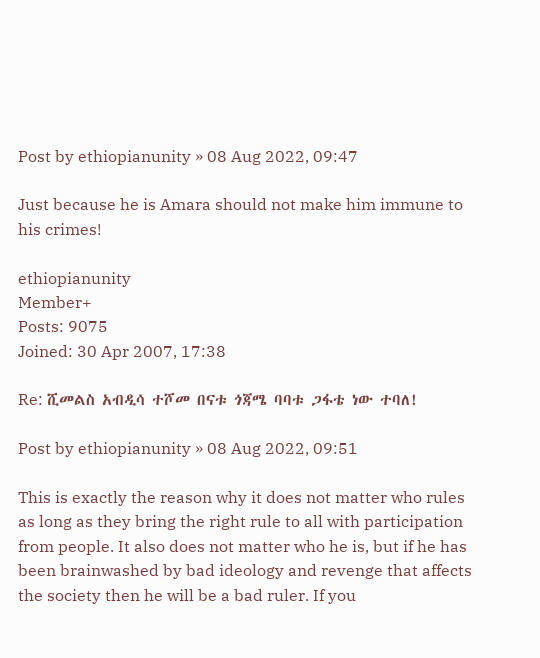Post by ethiopianunity » 08 Aug 2022, 09:47

Just because he is Amara should not make him immune to his crimes!

ethiopianunity
Member+
Posts: 9075
Joined: 30 Apr 2007, 17:38

Re: ሺመልስ አብዲሳ ተሾመ በናቱ ጎጃሜ ባባቱ ጋፋቴ ነው ተባለ!

Post by ethiopianunity » 08 Aug 2022, 09:51

This is exactly the reason why it does not matter who rules as long as they bring the right rule to all with participation from people. It also does not matter who he is, but if he has been brainwashed by bad ideology and revenge that affects the society then he will be a bad ruler. If you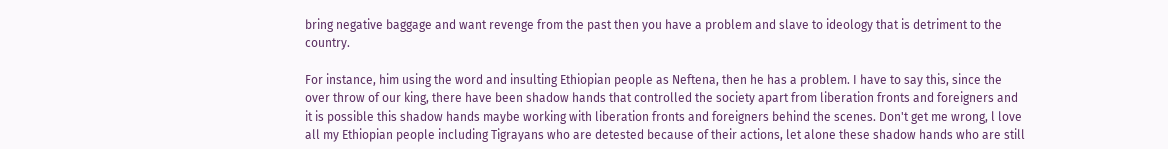bring negative baggage and want revenge from the past then you have a problem and slave to ideology that is detriment to the country.

For instance, him using the word and insulting Ethiopian people as Neftena, then he has a problem. I have to say this, since the over throw of our king, there have been shadow hands that controlled the society apart from liberation fronts and foreigners and it is possible this shadow hands maybe working with liberation fronts and foreigners behind the scenes. Don't get me wrong, l love all my Ethiopian people including Tigrayans who are detested because of their actions, let alone these shadow hands who are still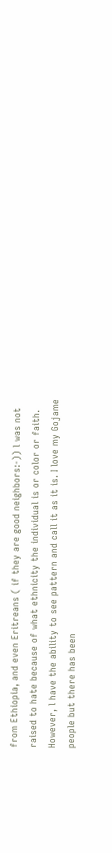from Ethiopia, and even Eritreans ( if they are good neighbors:-)) l was not raised to hate because of what ethnicity the individual is or color or faith. However, l have the ability to see pattern and call it as it is. I love my Gojame people but there has been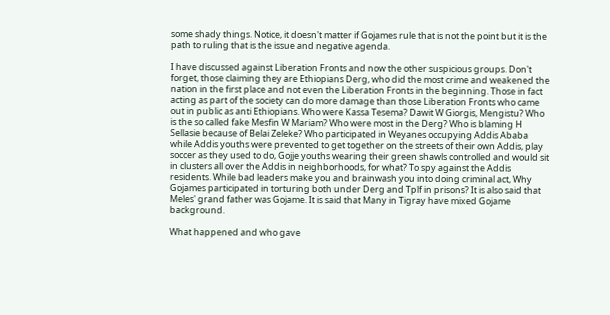some shady things. Notice, it doesn't matter if Gojames rule that is not the point but it is the path to ruling that is the issue and negative agenda.

I have discussed against Liberation Fronts and now the other suspicious groups. Don't forget, those claiming they are Ethiopians Derg, who did the most crime and weakened the nation in the first place and not even the Liberation Fronts in the beginning. Those in fact acting as part of the society can do more damage than those Liberation Fronts who came out in public as anti Ethiopians. Who were Kassa Tesema? Dawit W Giorgis, Mengistu? Who is the so called fake Mesfin W Mariam? Who were most in the Derg? Who is blaming H Sellasie because of Belai Zeleke? Who participated in Weyanes occupying Addis Ababa while Addis youths were prevented to get together on the streets of their own Addis, play soccer as they used to do, Gojje youths wearing their green shawls controlled and would sit in clusters all over the Addis in neighborhoods, for what? To spy against the Addis residents. While bad leaders make you and brainwash you into doing criminal act, Why Gojames participated in torturing both under Derg and Tplf in prisons? It is also said that Meles' grand father was Gojame. It is said that Many in Tigray have mixed Gojame background.

What happened and who gave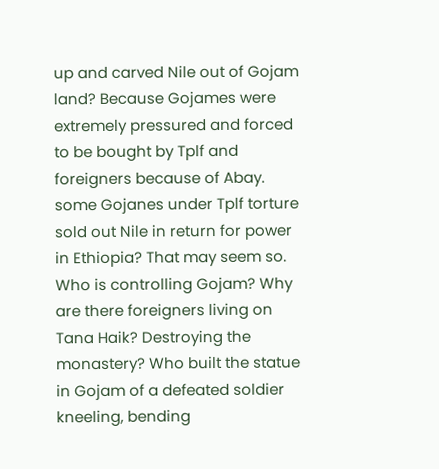up and carved Nile out of Gojam land? Because Gojames were extremely pressured and forced to be bought by Tplf and foreigners because of Abay. some Gojanes under Tplf torture sold out Nile in return for power in Ethiopia? That may seem so. Who is controlling Gojam? Why are there foreigners living on Tana Haik? Destroying the monastery? Who built the statue in Gojam of a defeated soldier kneeling, bending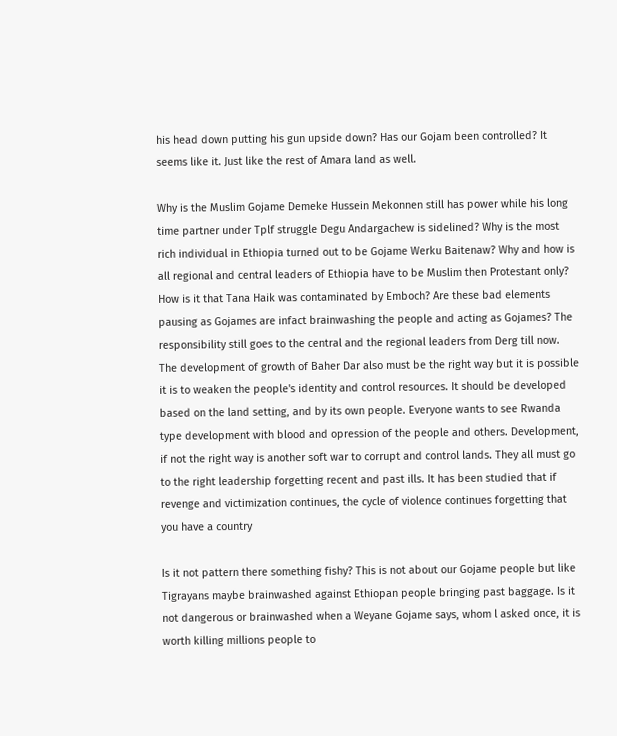his head down putting his gun upside down? Has our Gojam been controlled? It seems like it. Just like the rest of Amara land as well.

Why is the Muslim Gojame Demeke Hussein Mekonnen still has power while his long time partner under Tplf struggle Degu Andargachew is sidelined? Why is the most rich individual in Ethiopia turned out to be Gojame Werku Baitenaw? Why and how is all regional and central leaders of Ethiopia have to be Muslim then Protestant only? How is it that Tana Haik was contaminated by Emboch? Are these bad elements pausing as Gojames are infact brainwashing the people and acting as Gojames? The responsibility still goes to the central and the regional leaders from Derg till now. The development of growth of Baher Dar also must be the right way but it is possible it is to weaken the people's identity and control resources. It should be developed based on the land setting, and by its own people. Everyone wants to see Rwanda type development with blood and opression of the people and others. Development, if not the right way is another soft war to corrupt and control lands. They all must go to the right leadership forgetting recent and past ills. It has been studied that if revenge and victimization continues, the cycle of violence continues forgetting that you have a country

Is it not pattern there something fishy? This is not about our Gojame people but like Tigrayans maybe brainwashed against Ethiopan people bringing past baggage. Is it not dangerous or brainwashed when a Weyane Gojame says, whom l asked once, it is worth killing millions people to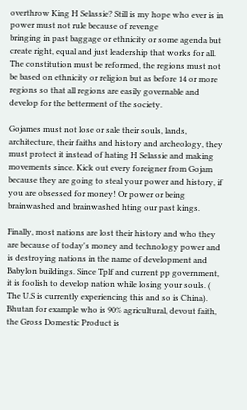overthrow King H Selassie? Still is my hope who ever is in power must not rule because of revenge
bringing in past baggage or ethnicity or some agenda but create right, equal and just leadership that works for all. The constitution must be reformed, the regions must not be based on ethnicity or religion but as before 14 or more regions so that all regions are easily governable and develop for the betterment of the society.

Gojames must not lose or sale their souls, lands, architecture, their faiths and history and archeology, they must protect it instead of hating H Selassie and making movements since. Kick out every foreigner from Gojam because they are going to steal your power and history, if you are obsessed for money! Or power or being brainwashed and brainwashed hting our past kings.

Finally, most nations are lost their history and who they are because of today's money and technology power and is destroying nations in the name of development and Babylon buildings. Since Tplf and current pp government, it is foolish to develop nation while losing your souls. ( The U.S is currently experiencing this and so is China). Bhutan for example who is 90% agricultural, devout faith, the Gross Domestic Product is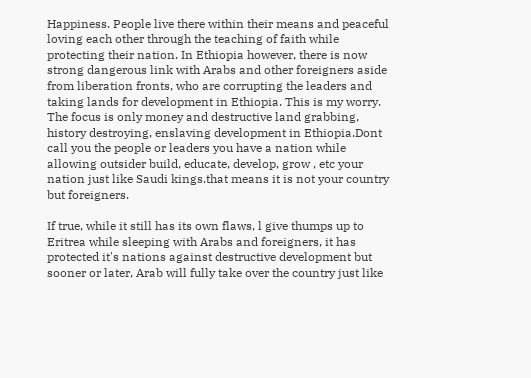Happiness. People live there within their means and peaceful loving each other through the teaching of faith while protecting their nation. In Ethiopia however, there is now strong dangerous link with Arabs and other foreigners aside from liberation fronts, who are corrupting the leaders and taking lands for development in Ethiopia. This is my worry. The focus is only money and destructive land grabbing, history destroying, enslaving development in Ethiopia.Dont call you the people or leaders you have a nation while allowing outsider build, educate, develop, grow , etc your nation just like Saudi kings.that means it is not your country but foreigners.

If true, while it still has its own flaws, l give thumps up to Eritrea while sleeping with Arabs and foreigners, it has protected it's nations against destructive development but sooner or later, Arab will fully take over the country just like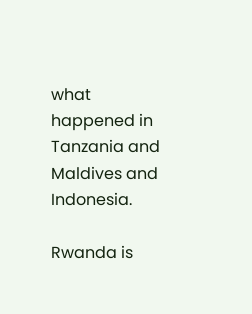what happened in Tanzania and Maldives and Indonesia.

Rwanda is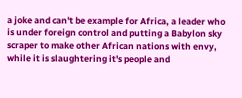a joke and can't be example for Africa, a leader who is under foreign control and putting a Babylon sky scraper to make other African nations with envy, while it is slaughtering it's people and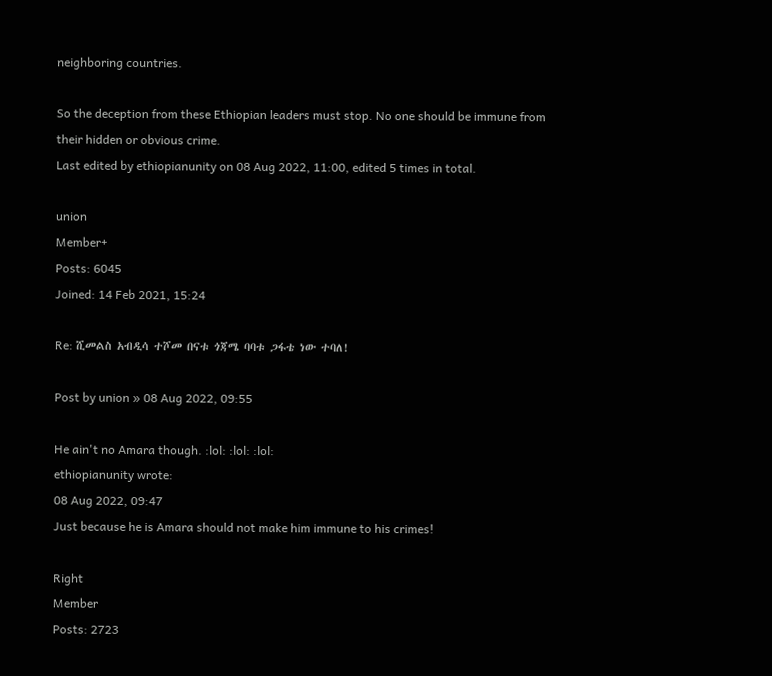neighboring countries.

So the deception from these Ethiopian leaders must stop. No one should be immune from their hidden or obvious crime.
Last edited by ethiopianunity on 08 Aug 2022, 11:00, edited 5 times in total.

union
Member+
Posts: 6045
Joined: 14 Feb 2021, 15:24

Re: ሺመልስ አብዲሳ ተሾመ በናቱ ጎጃሜ ባባቱ ጋፋቴ ነው ተባለ!

Post by union » 08 Aug 2022, 09:55

He ain't no Amara though. :lol: :lol: :lol:
ethiopianunity wrote:
08 Aug 2022, 09:47
Just because he is Amara should not make him immune to his crimes!

Right
Member
Posts: 2723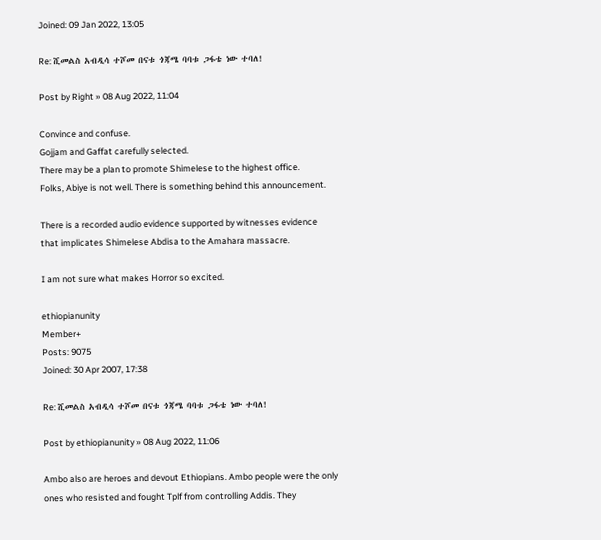Joined: 09 Jan 2022, 13:05

Re: ሺመልስ አብዲሳ ተሾመ በናቱ ጎጃሜ ባባቱ ጋፋቴ ነው ተባለ!

Post by Right » 08 Aug 2022, 11:04

Convince and confuse.
Gojjam and Gaffat carefully selected.
There may be a plan to promote Shimelese to the highest office.
Folks, Abiye is not well. There is something behind this announcement.

There is a recorded audio evidence supported by witnesses evidence that implicates Shimelese Abdisa to the Amahara massacre.

I am not sure what makes Horror so excited.

ethiopianunity
Member+
Posts: 9075
Joined: 30 Apr 2007, 17:38

Re: ሺመልስ አብዲሳ ተሾመ በናቱ ጎጃሜ ባባቱ ጋፋቴ ነው ተባለ!

Post by ethiopianunity » 08 Aug 2022, 11:06

Ambo also are heroes and devout Ethiopians. Ambo people were the only ones who resisted and fought Tplf from controlling Addis. They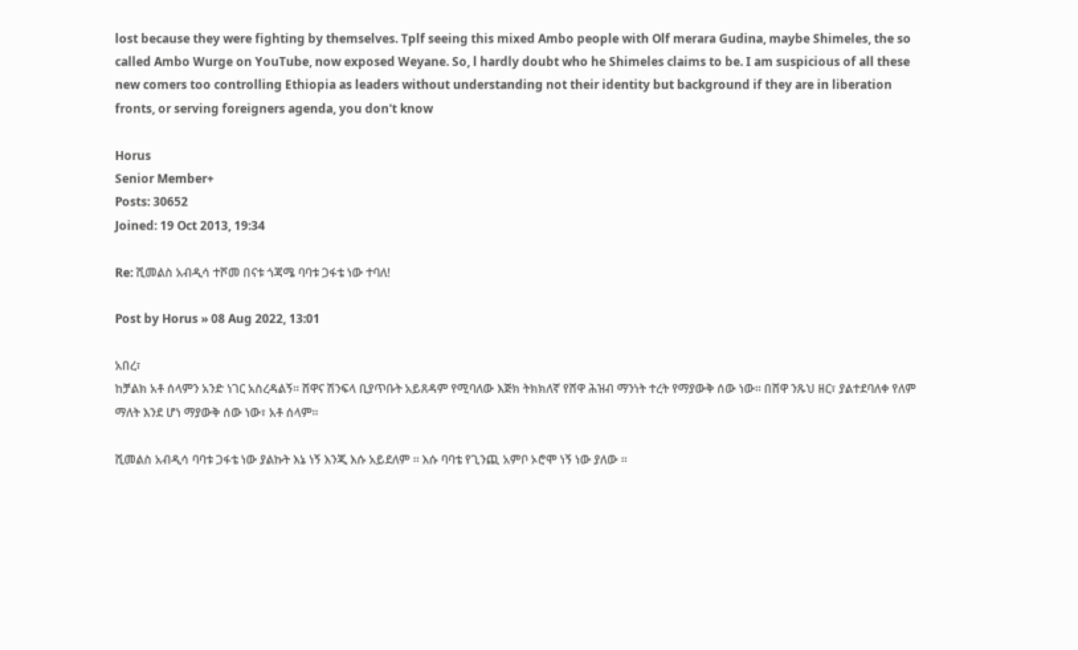lost because they were fighting by themselves. Tplf seeing this mixed Ambo people with Olf merara Gudina, maybe Shimeles, the so called Ambo Wurge on YouTube, now exposed Weyane. So, l hardly doubt who he Shimeles claims to be. I am suspicious of all these new comers too controlling Ethiopia as leaders without understanding not their identity but background if they are in liberation fronts, or serving foreigners agenda, you don't know

Horus
Senior Member+
Posts: 30652
Joined: 19 Oct 2013, 19:34

Re: ሺመልስ አብዲሳ ተሾመ በናቱ ጎጃሜ ባባቱ ጋፋቴ ነው ተባለ!

Post by Horus » 08 Aug 2022, 13:01

አበረ፣
ከቻልክ አቶ ሰላምን አንድ ነገር አስረዳልኝ። ሸዋና ሽንፍላ ቢያጥቡት አይጸዳም የሚባለው እጅክ ትክክለኛ የሸዋ ሕዝብ ማንነት ተረት የማያውቅ ሰው ነው። በሸዋ ንጹህ ዘር፣ ያልተደባለቀ የለም ማለት እንደ ሆነ ማያውቅ ሰው ነው፣ አቶ ሰላም።

ሺመልስ አብዲሳ ባባቱ ጋፋቴ ነው ያልኩት እኔ ነኝ እንጂ እሱ አይደለም ። እሱ ባባቴ የጊንጪ አምቦ ኦሮሞ ነኝ ነው ያለው ።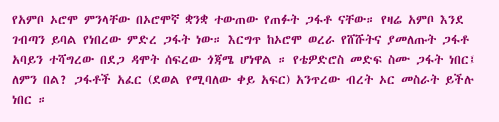የአምቦ ኦሮሞ ምንላቸው በኦሮሞኛ ቋንቋ ተውጠው የጠፉት ጋፋቶ ናቸው። የዛሬ አምቦ እንደ ገብጣን ይባል የነበረው ምድረ ጋፋት ነው። እርግጥ ከኦሮሞ ወረራ የሸሹትና ያመለጡት ጋፋቶ አባይን ተሻግረው በደጋ ዳሞት ሰፍረው ጎጃሜ ሆነዋል ። የቴዎድሮስ መድፍ ስሙ ጋፋት ነበር፤ ለምን በል? ጋፋቶች አፈር (ደወል የሚባለው ቀይ አፍር) አንጥረው ብረት ኦር መስራት ይችሉ ነበር ።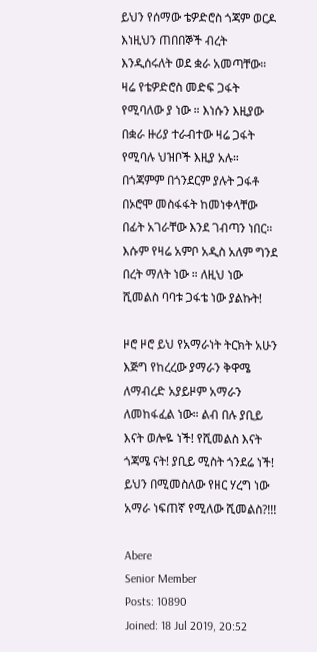ይህን የሰማው ቴዎድሮስ ጎጃም ወርዶ እነዚህን ጠበበኞች ብረት እንዲሰሩለት ወደ ቋራ አመጣቸው። ዛሬ የቴዎድሮስ መድፍ ጋፋት የሚባለው ያ ነው ። እነሱን እዚያው በቋራ ዙሪያ ተራብተው ዛሬ ጋፋት የሚባሉ ህዝቦች እዚያ አሉ። በጎጃምም በጎንደርም ያሉት ጋፋቶ በኦሮሞ መስፋፋት ከመነቀላቸው በፊት አገራቸው እንደ ገብጣን ነበር። እሱም የዛሬ አምቦ አዲስ አለም ግንደ በረት ማለት ነው ። ለዚህ ነው ሺመልስ ባባቱ ጋፋቴ ነው ያልኩት!

ዞሮ ዞሮ ይህ የአማራነት ትርክት አሁን እጅግ የከረረው ያማራን ቅዋሜ ለማብረድ አያይዞም አማራን ለመከፋፈል ነው። ልብ በሉ ያቢይ እናት ወሎዬ ነች! የሺመልስ እናት ጎጃሜ ናት! ያቢይ ሚስት ጎንደሬ ነች! ይህን በሚመስለው የዘር ሃረግ ነው አማራ ነፍጠኛ የሚለው ሺመልስ?!!!

Abere
Senior Member
Posts: 10890
Joined: 18 Jul 2019, 20:52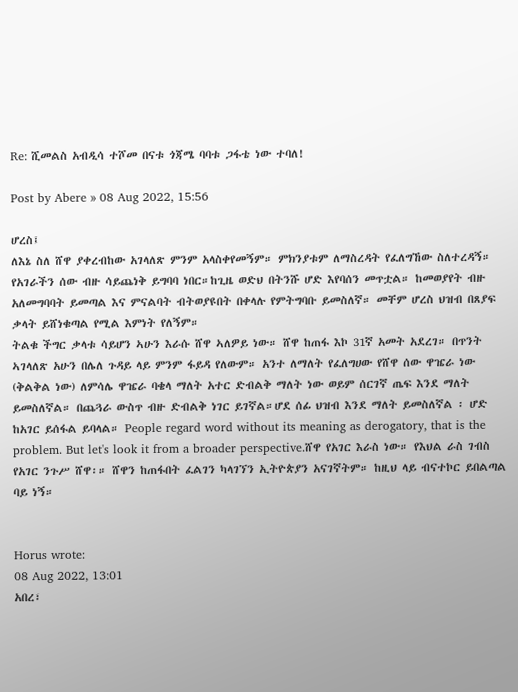Re: ሺመልስ አብዲሳ ተሾመ በናቱ ጎጃሜ ባባቱ ጋፋቴ ነው ተባለ!

Post by Abere » 08 Aug 2022, 15:56

ሆረስ፤
ለእኔ ስለ ሸዋ ያቀረብከው አገላለጽ ምንም አላስቀየመኝም። ምክንያቱም ለማስረዳት የፈለግኸው ስለተረዳኝ። የአገራችን ሰው ብዙ ሳይጨነቅ ይግባባ ነበር።ከጊዜ ወድህ በትንሹ ሆድ እየባሰን መጥቷል። ከመወያየት ብዙ አለመግባባት ይመጣል እና ምናልባት ብትወያዩበት በቀላሉ የምትግባቡ ይመስለኛ። መቸም ሆረስ ህዝብ በጸያፍ ቃላት ይሸነቁጣል የሚል እምነት የለኝም።
ትልቁ ችግር ቃላቱ ሳይሆን ኣሁን እራሱ ሸዋ ኣለዎይ ነው። ሸዋ ከጠፋ እኮ 31ኛ አመት አደረገ። በጥንት ኣገላለጽ አሁን በሌለ ጉዳይ ላይ ምንም ፋይዳ የለውም። አንተ ለማለት የፈለግሀው የሸዋ ሰው ዋዤራ ነው (ቅልቅል ነው) ለምሳሌ ዋዤራ ባቄላ ማለት አተር ድብልቅ ማለት ነው ወይም ሰርገኛ ጤፍ እንደ ማለት ይመስለኛል። በጨጓራ ውስጥ ብዙ ድብልቅ ነገር ይገኛል።ሆደ ሰፊ ህዝብ እንደ ማለት ይመስለኛል ፡ ሆድ ከአገር ይሰፋል ይባላል። People regard word without its meaning as derogatory, that is the problem. But let's look it from a broader perspective.ሸዋ የአገር እራስ ነው። የእህል ራስ ገብስ የአገር ንጉሥ ሸዋ፡። ሸዋን ከጠፋበት ፈልገን ካላገኘን ኢትዮጵያን አናገኛትም። ከዚህ ላይ ብናተኮር ይበልጣል ባይ ነኝ።


Horus wrote:
08 Aug 2022, 13:01
አበረ፣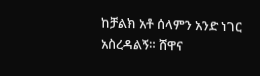ከቻልክ አቶ ሰላምን አንድ ነገር አስረዳልኝ። ሸዋና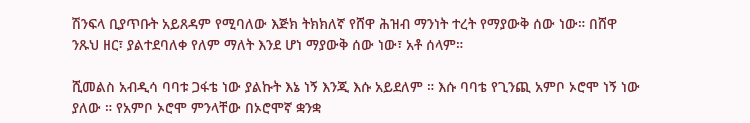ሽንፍላ ቢያጥቡት አይጸዳም የሚባለው እጅክ ትክክለኛ የሸዋ ሕዝብ ማንነት ተረት የማያውቅ ሰው ነው። በሸዋ ንጹህ ዘር፣ ያልተደባለቀ የለም ማለት እንደ ሆነ ማያውቅ ሰው ነው፣ አቶ ሰላም።

ሺመልስ አብዲሳ ባባቱ ጋፋቴ ነው ያልኩት እኔ ነኝ እንጂ እሱ አይደለም ። እሱ ባባቴ የጊንጪ አምቦ ኦሮሞ ነኝ ነው ያለው ። የአምቦ ኦሮሞ ምንላቸው በኦሮሞኛ ቋንቋ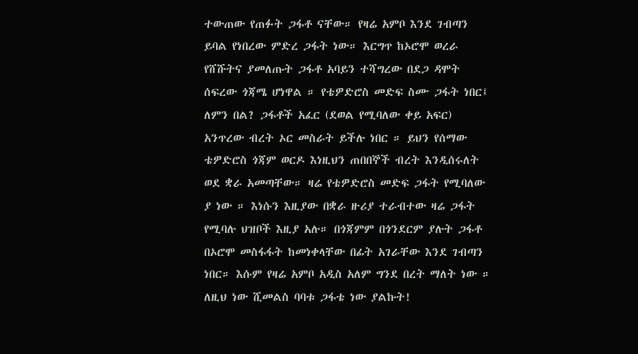ተውጠው የጠፉት ጋፋቶ ናቸው። የዛሬ አምቦ እንደ ገብጣን ይባል የነበረው ምድረ ጋፋት ነው። እርግጥ ከኦሮሞ ወረራ የሸሹትና ያመለጡት ጋፋቶ አባይን ተሻግረው በደጋ ዳሞት ሰፍረው ጎጃሜ ሆነዋል ። የቴዎድሮስ መድፍ ስሙ ጋፋት ነበር፤ ለምን በል? ጋፋቶች አፈር (ደወል የሚባለው ቀይ አፍር) አንጥረው ብረት ኦር መስራት ይችሉ ነበር ። ይህን የሰማው ቴዎድሮስ ጎጃም ወርዶ እነዚህን ጠበበኞች ብረት እንዲሰሩለት ወደ ቋራ አመጣቸው። ዛሬ የቴዎድሮስ መድፍ ጋፋት የሚባለው ያ ነው ። እነሱን እዚያው በቋራ ዙሪያ ተራብተው ዛሬ ጋፋት የሚባሉ ህዝቦች እዚያ አሉ። በጎጃምም በጎንደርም ያሉት ጋፋቶ በኦሮሞ መስፋፋት ከመነቀላቸው በፊት አገራቸው እንደ ገብጣን ነበር። እሱም የዛሬ አምቦ አዲስ አለም ግንደ በረት ማለት ነው ። ለዚህ ነው ሺመልስ ባባቱ ጋፋቴ ነው ያልኩት!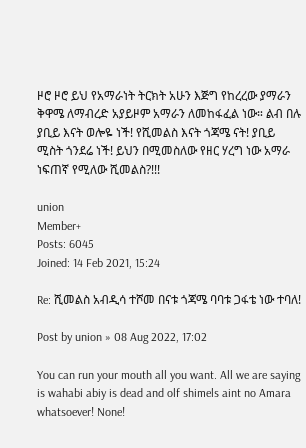ዞሮ ዞሮ ይህ የአማራነት ትርክት አሁን እጅግ የከረረው ያማራን ቅዋሜ ለማብረድ አያይዞም አማራን ለመከፋፈል ነው። ልብ በሉ ያቢይ እናት ወሎዬ ነች! የሺመልስ እናት ጎጃሜ ናት! ያቢይ ሚስት ጎንደሬ ነች! ይህን በሚመስለው የዘር ሃረግ ነው አማራ ነፍጠኛ የሚለው ሺመልስ?!!!

union
Member+
Posts: 6045
Joined: 14 Feb 2021, 15:24

Re: ሺመልስ አብዲሳ ተሾመ በናቱ ጎጃሜ ባባቱ ጋፋቴ ነው ተባለ!

Post by union » 08 Aug 2022, 17:02

You can run your mouth all you want. All we are saying is wahabi abiy is dead and olf shimels aint no Amara whatsoever! None!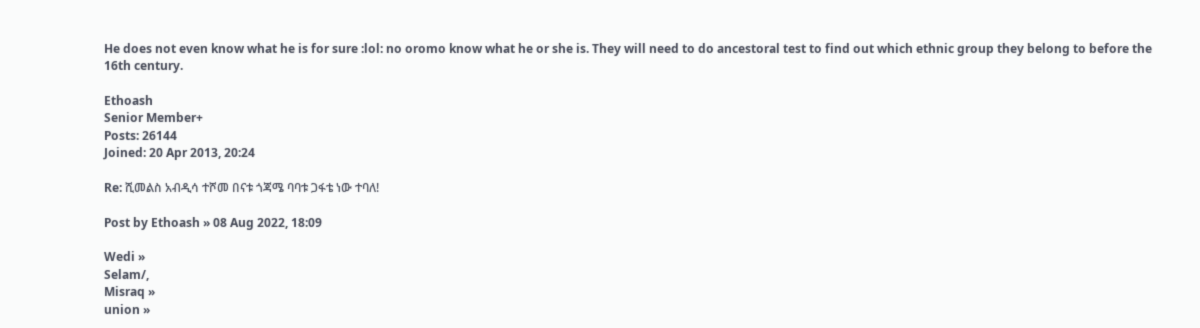He does not even know what he is for sure :lol: no oromo know what he or she is. They will need to do ancestoral test to find out which ethnic group they belong to before the 16th century.

Ethoash
Senior Member+
Posts: 26144
Joined: 20 Apr 2013, 20:24

Re: ሺመልስ አብዲሳ ተሾመ በናቱ ጎጃሜ ባባቱ ጋፋቴ ነው ተባለ!

Post by Ethoash » 08 Aug 2022, 18:09

Wedi »
Selam/,
Misraq »
union »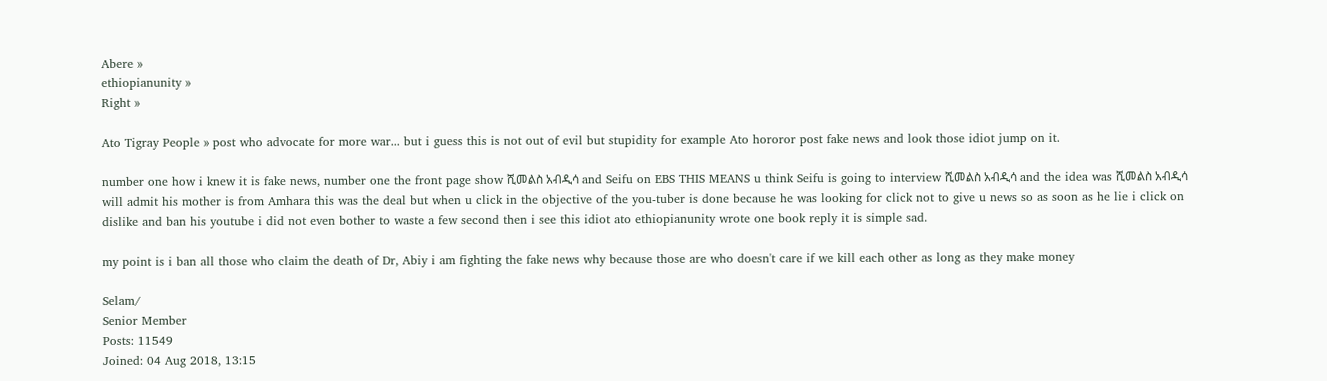Abere »
ethiopianunity »
Right »

Ato Tigray People » post who advocate for more war... but i guess this is not out of evil but stupidity for example Ato hororor post fake news and look those idiot jump on it.

number one how i knew it is fake news, number one the front page show ሺመልስ አብዲሳ and Seifu on EBS THIS MEANS u think Seifu is going to interview ሺመልስ አብዲሳ and the idea was ሺመልስ አብዲሳ will admit his mother is from Amhara this was the deal but when u click in the objective of the you-tuber is done because he was looking for click not to give u news so as soon as he lie i click on dislike and ban his youtube i did not even bother to waste a few second then i see this idiot ato ethiopianunity wrote one book reply it is simple sad.

my point is i ban all those who claim the death of Dr, Abiy i am fighting the fake news why because those are who doesn't care if we kill each other as long as they make money

Selam/
Senior Member
Posts: 11549
Joined: 04 Aug 2018, 13:15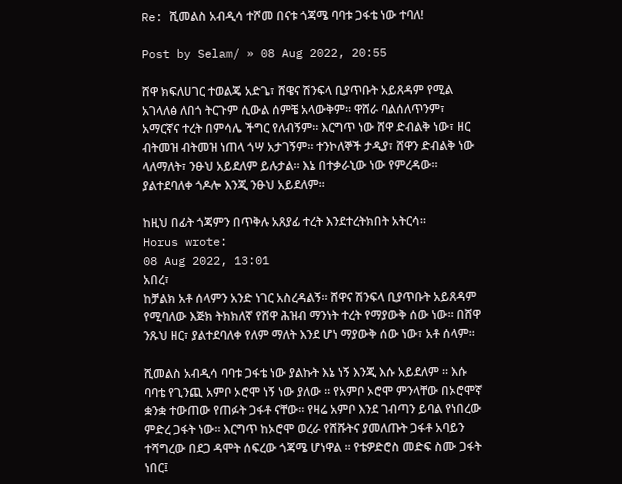Re: ሺመልስ አብዲሳ ተሾመ በናቱ ጎጃሜ ባባቱ ጋፋቴ ነው ተባለ!

Post by Selam/ » 08 Aug 2022, 20:55

ሸዋ ክፍለሀገር ተወልጄ አድጌ፣ ሸዌና ሽንፍላ ቢያጥቡት አይጸዳም የሚል አገላለፅ ለበጎ ትርጉም ሲውል ሰምቼ አላውቅም። ዋሸራ ባልሰለጥንም፣ አማርኛና ተረት በምሳሌ ችግር የለብኝም። እርግጥ ነው ሸዋ ድብልቅ ነው፣ ዘር ብትመዝ ብትመዝ ነጠላ ጎሣ አታገኝም። ተንኮለኞች ታዲያ፣ ሸዋን ድብልቅ ነው ላለማለት፣ ንፁህ አይደለም ይሉታል። እኔ በተቃራኒው ነው የምረዳው። ያልተደባለቀ ጎዶሎ እንጂ ንፁህ አይደለም።

ከዚህ በፊት ጎጃምን በጥቅሉ አጸያፊ ተረት እንደተረትክበት አትርሳ።
Horus wrote:
08 Aug 2022, 13:01
አበረ፣
ከቻልክ አቶ ሰላምን አንድ ነገር አስረዳልኝ። ሸዋና ሽንፍላ ቢያጥቡት አይጸዳም የሚባለው እጅክ ትክክለኛ የሸዋ ሕዝብ ማንነት ተረት የማያውቅ ሰው ነው። በሸዋ ንጹህ ዘር፣ ያልተደባለቀ የለም ማለት እንደ ሆነ ማያውቅ ሰው ነው፣ አቶ ሰላም።

ሺመልስ አብዲሳ ባባቱ ጋፋቴ ነው ያልኩት እኔ ነኝ እንጂ እሱ አይደለም ። እሱ ባባቴ የጊንጪ አምቦ ኦሮሞ ነኝ ነው ያለው ። የአምቦ ኦሮሞ ምንላቸው በኦሮሞኛ ቋንቋ ተውጠው የጠፉት ጋፋቶ ናቸው። የዛሬ አምቦ እንደ ገብጣን ይባል የነበረው ምድረ ጋፋት ነው። እርግጥ ከኦሮሞ ወረራ የሸሹትና ያመለጡት ጋፋቶ አባይን ተሻግረው በደጋ ዳሞት ሰፍረው ጎጃሜ ሆነዋል ። የቴዎድሮስ መድፍ ስሙ ጋፋት ነበር፤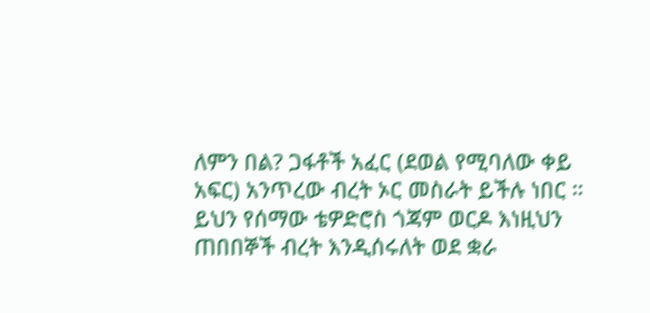ለምን በል? ጋፋቶች አፈር (ደወል የሚባለው ቀይ አፍር) አንጥረው ብረት ኦር መስራት ይችሉ ነበር ። ይህን የሰማው ቴዎድሮስ ጎጃም ወርዶ እነዚህን ጠበበኞች ብረት እንዲሰሩለት ወደ ቋራ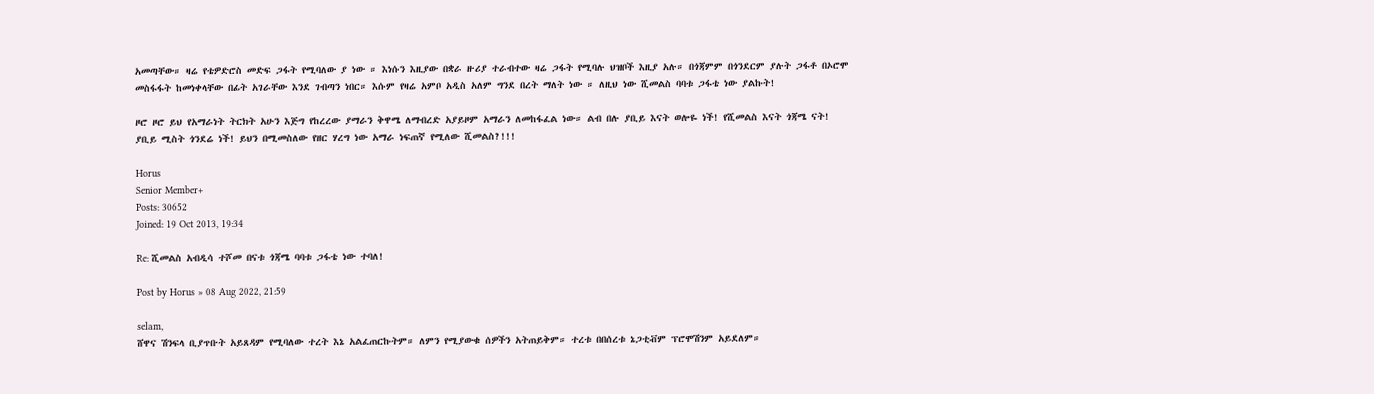አመጣቸው። ዛሬ የቴዎድሮስ መድፍ ጋፋት የሚባለው ያ ነው ። እነሱን እዚያው በቋራ ዙሪያ ተራብተው ዛሬ ጋፋት የሚባሉ ህዝቦች እዚያ አሉ። በጎጃምም በጎንደርም ያሉት ጋፋቶ በኦሮሞ መስፋፋት ከመነቀላቸው በፊት አገራቸው እንደ ገብጣን ነበር። እሱም የዛሬ አምቦ አዲስ አለም ግንደ በረት ማለት ነው ። ለዚህ ነው ሺመልስ ባባቱ ጋፋቴ ነው ያልኩት!

ዞሮ ዞሮ ይህ የአማራነት ትርክት አሁን እጅግ የከረረው ያማራን ቅዋሜ ለማብረድ አያይዞም አማራን ለመከፋፈል ነው። ልብ በሉ ያቢይ እናት ወሎዬ ነች! የሺመልስ እናት ጎጃሜ ናት! ያቢይ ሚስት ጎንደሬ ነች! ይህን በሚመስለው የዘር ሃረግ ነው አማራ ነፍጠኛ የሚለው ሺመልስ?!!!

Horus
Senior Member+
Posts: 30652
Joined: 19 Oct 2013, 19:34

Re: ሺመልስ አብዲሳ ተሾመ በናቱ ጎጃሜ ባባቱ ጋፋቴ ነው ተባለ!

Post by Horus » 08 Aug 2022, 21:59

selam,
ሸዋና ሽንፍላ ቢያጥቡት አይጸዳም የሚባለው ተረት እኔ አልፈጠርኩትም። ለምን የሚያውቁ ሰዎችን አትጠይቅም። ተረቱ በበሰረቱ ኔጋቲቭም ፕሮሞሽንም አይደለም።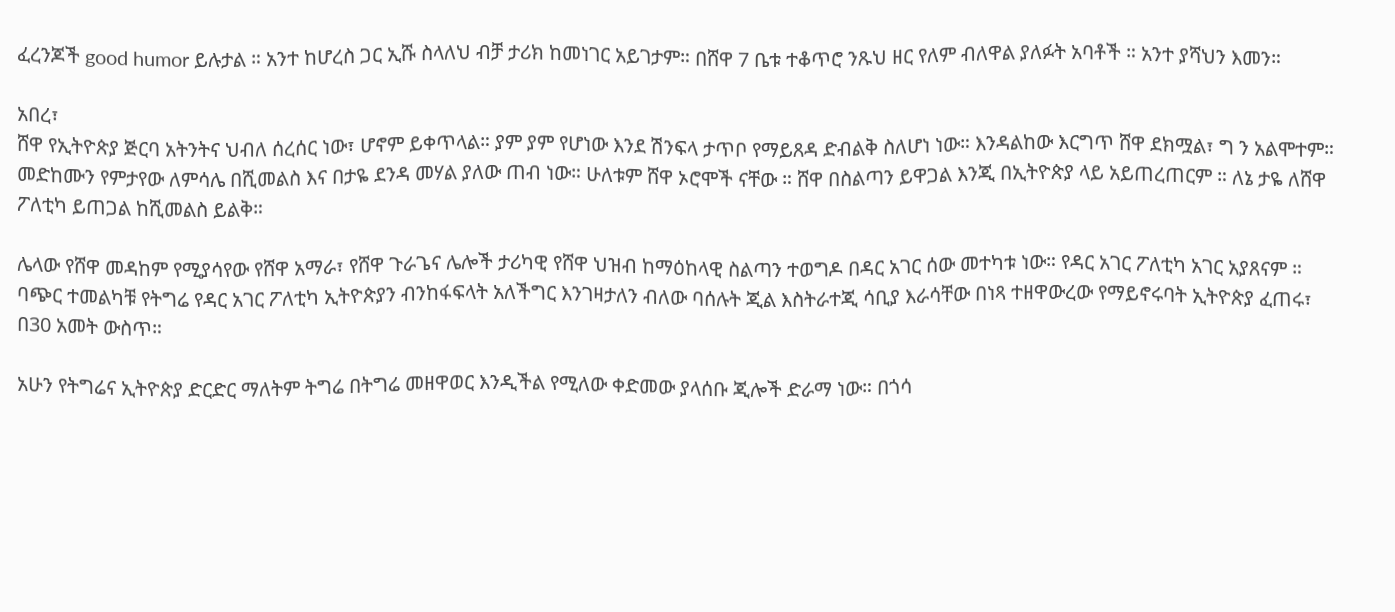ፈረንጆች good humor ይሉታል ። አንተ ከሆረስ ጋር ኢሹ ስላለህ ብቻ ታሪክ ከመነገር አይገታም። በሸዋ 7 ቤቱ ተቆጥሮ ንጹህ ዘር የለም ብለዋል ያለፉት አባቶች ። አንተ ያሻህን እመን።

አበረ፣
ሸዋ የኢትዮጵያ ጅርባ አትንትና ህብለ ሰረሰር ነው፣ ሆኖም ይቀጥላል። ያም ያም የሆነው እንደ ሽንፍላ ታጥቦ የማይጸዳ ድብልቅ ስለሆነ ነው። እንዳልከው እርግጥ ሸዋ ደክሟል፣ ግ ን አልሞተም። መድከሙን የምታየው ለምሳሌ በሺመልስ እና በታዬ ደንዳ መሃል ያለው ጠብ ነው። ሁለቱም ሸዋ ኦሮሞች ናቸው ። ሸዋ በስልጣን ይዋጋል እንጂ በኢትዮጵያ ላይ አይጠረጠርም ። ለኔ ታዬ ለሸዋ ፖለቲካ ይጠጋል ከሺመልስ ይልቅ።

ሌላው የሸዋ መዳከም የሚያሳየው የሸዋ አማራ፣ የሸዋ ጉራጌና ሌሎች ታሪካዊ የሸዋ ህዝብ ከማዕከላዊ ስልጣን ተወግዶ በዳር አገር ሰው መተካቱ ነው። የዳር አገር ፖለቲካ አገር አያጸናም ። ባጭር ተመልካቹ የትግሬ የዳር አገር ፖለቲካ ኢትዮጵያን ብንከፋፍላት አለችግር እንገዛታለን ብለው ባሰሉት ጂል እስትራተጂ ሳቢያ እራሳቸው በነጻ ተዘዋውረው የማይኖሩባት ኢትዮጵያ ፈጠሩ፣ በ30 አመት ውስጥ።

አሁን የትግሬና ኢትዮጵያ ድርድር ማለትም ትግሬ በትግሬ መዘዋወር እንዲችል የሚለው ቀድመው ያላሰቡ ጂሎች ድራማ ነው። በጎሳ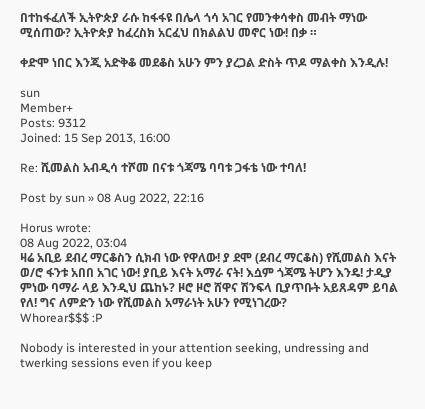በተከፋፈለች ኢትዮጵያ ራሱ ከፋፋዩ በሌላ ጎሳ አገር የመንቀሳቀስ መብት ማነው ሚሰጠው? ኢትዮጵያ ከፈረስክ አርፈህ በክልልህ መኖር ነው! በቃ ።

ቀድሞ ነበር እንጂ አድቅቆ መደቆስ አሁን ምን ያረጋል ድስት ጥዶ ማልቀስ እንዲሉ!

sun
Member+
Posts: 9312
Joined: 15 Sep 2013, 16:00

Re: ሺመልስ አብዲሳ ተሾመ በናቱ ጎጃሜ ባባቱ ጋፋቴ ነው ተባለ!

Post by sun » 08 Aug 2022, 22:16

Horus wrote:
08 Aug 2022, 03:04
ዛሬ አቢይ ደብረ ማርቆስን ሲክብ ነው የዋለው! ያ ደሞ (ደብረ ማርቆስ) የሺመልስ እናት ወ/ሮ ፋንቱ አበበ አገር ነው! ያቢይ እናት አማራ ናት! እሷም ጎጃሜ ትሆን እንዴ! ታዲያ ምነው ባማራ ላይ እንዲህ ጨከኑ? ዞሮ ዞሮ ሸዋና ሽንፍላ ቢያጥቡት አይጸዳም ይባል የለ! ግና ለምድን ነው የሺመልስ አማራነት አሁን የሚነገረው?
Whorear$$$ :P

Nobody is interested in your attention seeking, undressing and twerking sessions even if you keep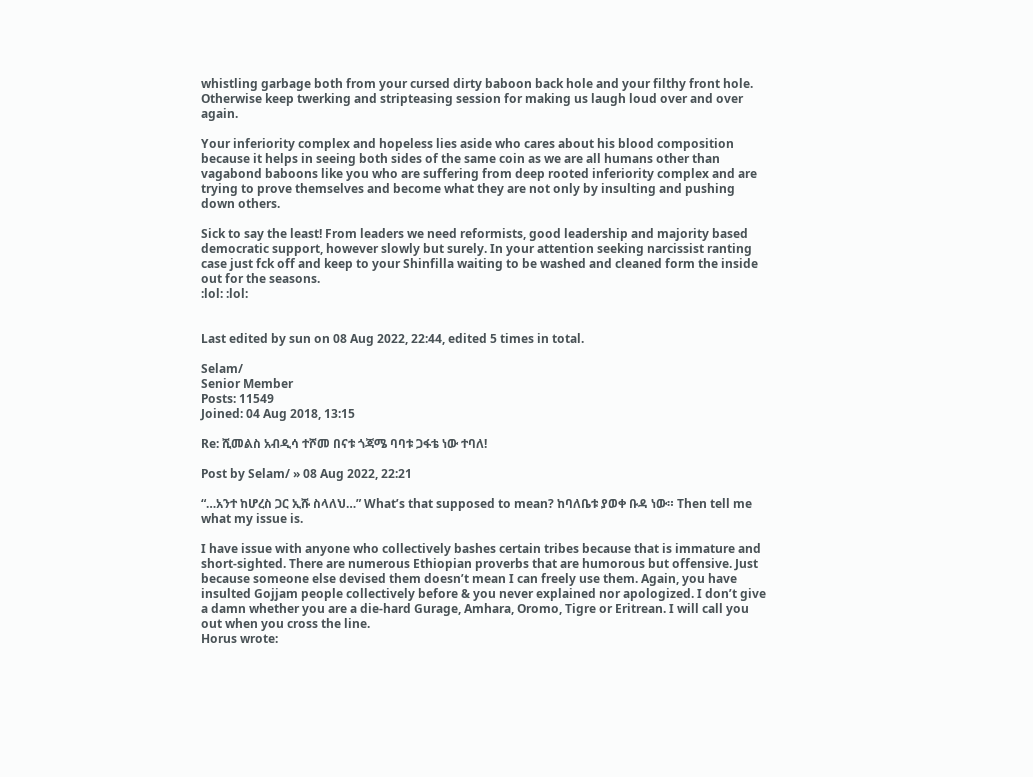whistling garbage both from your cursed dirty baboon back hole and your filthy front hole. Otherwise keep twerking and stripteasing session for making us laugh loud over and over again.

Your inferiority complex and hopeless lies aside who cares about his blood composition because it helps in seeing both sides of the same coin as we are all humans other than vagabond baboons like you who are suffering from deep rooted inferiority complex and are trying to prove themselves and become what they are not only by insulting and pushing down others.

Sick to say the least! From leaders we need reformists, good leadership and majority based democratic support, however slowly but surely. In your attention seeking narcissist ranting case just fck off and keep to your Shinfilla waiting to be washed and cleaned form the inside out for the seasons.
:lol: :lol:


Last edited by sun on 08 Aug 2022, 22:44, edited 5 times in total.

Selam/
Senior Member
Posts: 11549
Joined: 04 Aug 2018, 13:15

Re: ሺመልስ አብዲሳ ተሾመ በናቱ ጎጃሜ ባባቱ ጋፋቴ ነው ተባለ!

Post by Selam/ » 08 Aug 2022, 22:21

“…አንተ ከሆረስ ጋር ኢሹ ስላለህ…” What’s that supposed to mean? ከባለቤቱ ያወቀ ቡዳ ነው። Then tell me what my issue is.

I have issue with anyone who collectively bashes certain tribes because that is immature and short-sighted. There are numerous Ethiopian proverbs that are humorous but offensive. Just because someone else devised them doesn’t mean I can freely use them. Again, you have insulted Gojjam people collectively before & you never explained nor apologized. I don’t give a damn whether you are a die-hard Gurage, Amhara, Oromo, Tigre or Eritrean. I will call you out when you cross the line.
Horus wrote: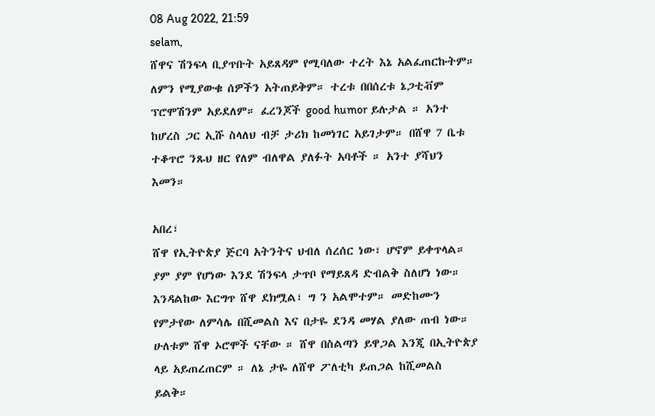08 Aug 2022, 21:59
selam,
ሸዋና ሽንፍላ ቢያጥቡት አይጸዳም የሚባለው ተረት እኔ አልፈጠርኩትም። ለምን የሚያውቁ ሰዎችን አትጠይቅም። ተረቱ በበሰረቱ ኔጋቲቭም ፕሮሞሽንም አይደለም። ፈረንጆች good humor ይሉታል ። አንተ ከሆረስ ጋር ኢሹ ስላለህ ብቻ ታሪክ ከመነገር አይገታም። በሸዋ 7 ቤቱ ተቆጥሮ ንጹህ ዘር የለም ብለዋል ያለፉት አባቶች ። አንተ ያሻህን እመን።

አበረ፣
ሸዋ የኢትዮጵያ ጅርባ አትንትና ህብለ ሰረሰር ነው፣ ሆኖም ይቀጥላል። ያም ያም የሆነው እንደ ሽንፍላ ታጥቦ የማይጸዳ ድብልቅ ስለሆነ ነው። እንዳልከው እርግጥ ሸዋ ደክሟል፣ ግ ን አልሞተም። መድከሙን የምታየው ለምሳሌ በሺመልስ እና በታዬ ደንዳ መሃል ያለው ጠብ ነው። ሁለቱም ሸዋ ኦሮሞች ናቸው ። ሸዋ በስልጣን ይዋጋል እንጂ በኢትዮጵያ ላይ አይጠረጠርም ። ለኔ ታዬ ለሸዋ ፖለቲካ ይጠጋል ከሺመልስ ይልቅ።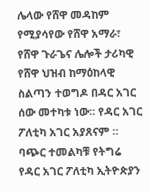ሌላው የሸዋ መዳከም የሚያሳየው የሸዋ አማራ፣ የሸዋ ጉራጌና ሌሎች ታሪካዊ የሸዋ ህዝብ ከማዕከላዊ ስልጣን ተወግዶ በዳር አገር ሰው መተካቱ ነው። የዳር አገር ፖለቲካ አገር አያጸናም ። ባጭር ተመልካቹ የትግሬ የዳር አገር ፖለቲካ ኢትዮጵያን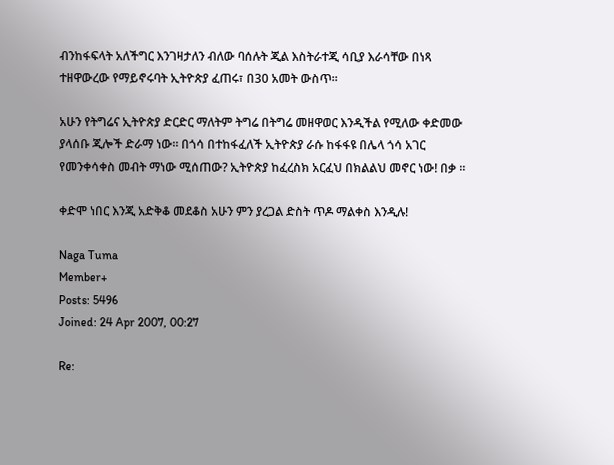ብንከፋፍላት አለችግር እንገዛታለን ብለው ባሰሉት ጂል እስትራተጂ ሳቢያ እራሳቸው በነጻ ተዘዋውረው የማይኖሩባት ኢትዮጵያ ፈጠሩ፣ በ30 አመት ውስጥ።

አሁን የትግሬና ኢትዮጵያ ድርድር ማለትም ትግሬ በትግሬ መዘዋወር እንዲችል የሚለው ቀድመው ያላሰቡ ጂሎች ድራማ ነው። በጎሳ በተከፋፈለች ኢትዮጵያ ራሱ ከፋፋዩ በሌላ ጎሳ አገር የመንቀሳቀስ መብት ማነው ሚሰጠው? ኢትዮጵያ ከፈረስክ አርፈህ በክልልህ መኖር ነው! በቃ ።

ቀድሞ ነበር እንጂ አድቅቆ መደቆስ አሁን ምን ያረጋል ድስት ጥዶ ማልቀስ እንዲሉ!

Naga Tuma
Member+
Posts: 5496
Joined: 24 Apr 2007, 00:27

Re: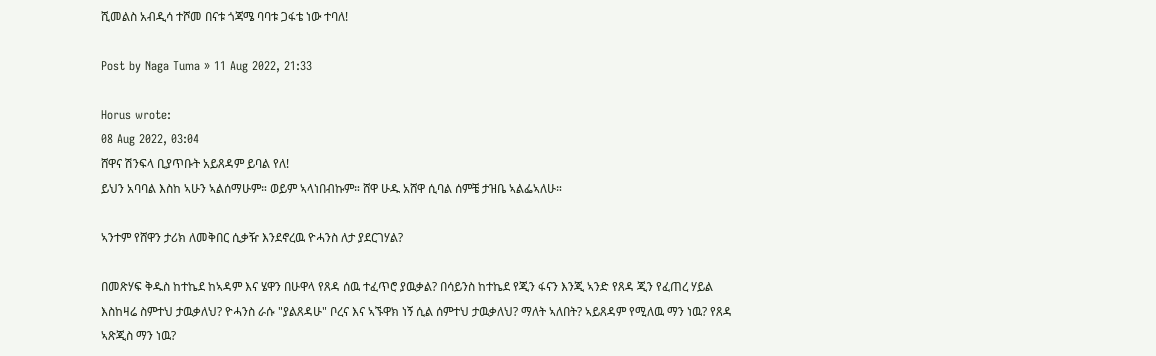ሺመልስ አብዲሳ ተሾመ በናቱ ጎጃሜ ባባቱ ጋፋቴ ነው ተባለ!

Post by Naga Tuma » 11 Aug 2022, 21:33

Horus wrote:
08 Aug 2022, 03:04
ሸዋና ሽንፍላ ቢያጥቡት አይጸዳም ይባል የለ!
ይህን አባባል እስከ ኣሁን ኣልሰማሁም። ወይም ኣላነበብኩም። ሸዋ ሁዱ አሸዋ ሲባል ሰምቼ ታዝቤ ኣልፌኣለሁ።

ኣንተም የሸዋን ታሪክ ለመቅበር ሲቃዥ እንደኖረዉ ዮሓንስ ለታ ያደርገሃል?

በመጽሃፍ ቅዱስ ከተኬደ ከኣዳም እና ሄዋን በሁዋላ የጸዳ ሰዉ ተፈጥሮ ያዉቃል? በሳይንስ ከተኬደ የጂን ፋናን እንጂ ኣንድ የጸዳ ጂን የፈጠረ ሃይል እስከዛሬ ስምተህ ታዉቃለህ? ዮሓንስ ራሱ "ያልጸዳሁ" ቦረና እና ኣኙዋክ ነኝ ሲል ሰምተህ ታዉቃለህ? ማለት ኣለበት? ኣይጸዳም የሚለዉ ማን ነዉ? የጸዳ ኣጽጂስ ማን ነዉ?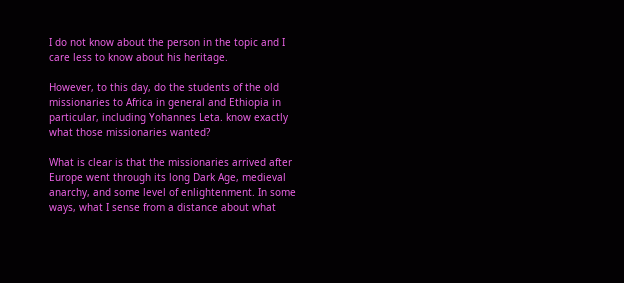I do not know about the person in the topic and I care less to know about his heritage.

However, to this day, do the students of the old missionaries to Africa in general and Ethiopia in particular, including Yohannes Leta. know exactly what those missionaries wanted?

What is clear is that the missionaries arrived after Europe went through its long Dark Age, medieval anarchy, and some level of enlightenment. In some ways, what I sense from a distance about what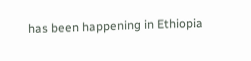has been happening in Ethiopia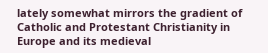lately somewhat mirrors the gradient of Catholic and Protestant Christianity in Europe and its medieval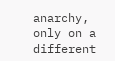anarchy, only on a different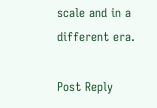scale and in a different era.

Post Reply